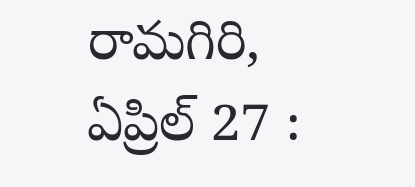రామగిరి, ఏప్రిల్ 27 :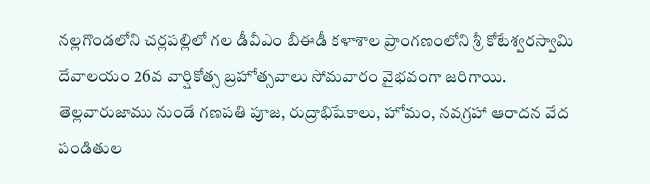నల్లగొండలోని చర్లపల్లిలో గల డీవీఎం బీఈడీ కళాశాల ప్రాంగణంలోని శ్రీ కోటేశ్వరస్వామి దేవాలయం 26వ వార్షికోత్స బ్రహోత్సవాలు సోమవారం వైభవంగా జరిగాయి. తెల్లవారుజాము నుండే గణపతి పూజ, రుద్రాభిషేకాలు, హోమం, నవగ్రహా ఆరాదన వేద పండితుల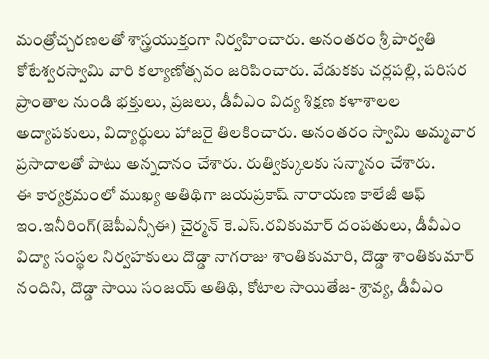మంత్రోచ్చరణలతో శాస్త్రయుక్తంగా నిర్వహించారు. అనంతరం శ్రీ పార్వతి కోటేశ్వరస్వామి వారి కల్యాణోత్సవం జరిపించారు. వేడుకకు చర్లపల్లి, పరిసర ప్రాంతాల నుండి భక్తులు, ప్రజలు, డీవీఎం విద్య శిక్షణ కళాశాలల అద్యాపకులు, విద్యార్థులు హాజరై తిలకించారు. అనంతరం స్వామి అమ్మవార ప్రసాదాలతో పాటు అన్నదానం చేశారు. రుత్విక్కులకు సన్మానం చేశారు.
ఈ కార్యక్రమంలో ముఖ్య అతిథిగా జయప్రకాష్ నారాయణ కాలేజీ ఆఫ్ ఇం.ఇనీరింగ్(జెపీఎన్సీఈ) చైర్మన్ కె.ఎస్.రవికుమార్ దంపతులు, డీవీఎం విద్యా సంస్థల నిర్వహకులు దొడ్డా నాగరాజు శాంతికుమారి, దొడ్డా శాంతికుమార్ నందిని, దొడ్డా సాయి సంజయ్ అతిథి, కోటాల సాయితేజ- శ్రావ్య, డీవీఎం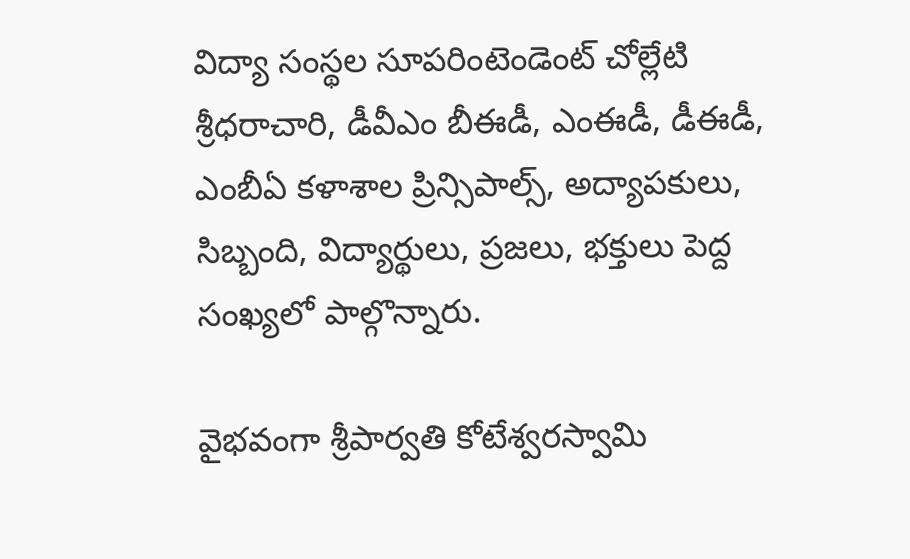విద్యా సంస్థల సూపరింటెండెంట్ చోల్లేటి శ్రీధరాచారి, డీవీఎం బీఈడీ, ఎంఈడీ, డీఈడీ, ఎంబీఏ కళాశాల ప్రిన్సిపాల్స్, అద్యాపకులు, సిబ్బంది, విద్యార్థులు, ప్రజలు, భక్తులు పెద్ద సంఖ్యలో పాల్గొన్నారు.

వైభవంగా శ్రీపార్వతి కోటేశ్వరస్వామి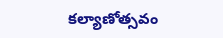కల్యాణోత్సవం